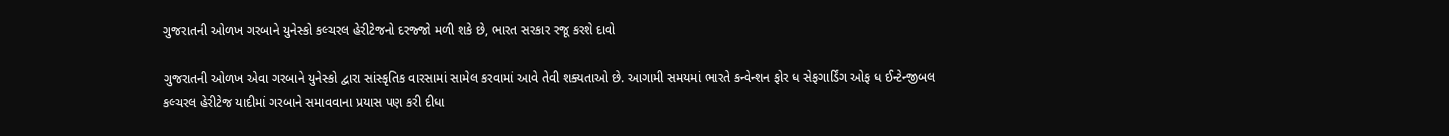ગુજરાતની ઓળખ ગરબાને યુનેસ્કો કલ્ચરલ હેરીટેજનો દરજ્જો મળી શકે છે, ભારત સરકાર રજૂ કરશે દાવો

ગુજરાતની ઓળખ એવા ગરબાને યુનેસ્કો દ્વારા સાંસ્કૃતિક વારસામાં સામેલ કરવામાં આવે તેવી શક્યતાઓ છે. આગામી સમયમાં ભારતે કન્વેન્શન ફોર ધ સેફગાર્ડિંગ ઓફ ધ ઈન્ટેન્જીબલ કલ્ચરલ હેરીટેજ યાદીમાં ગરબાને સમાવવાના પ્રયાસ પણ કરી દીધા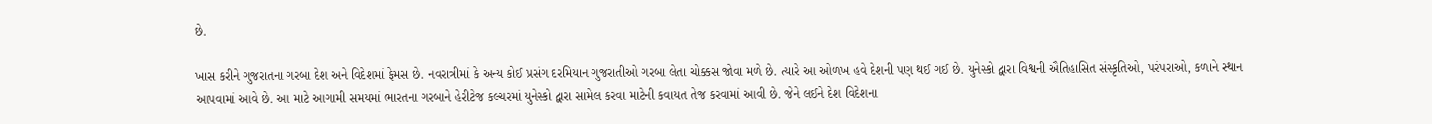છે.

ખાસ કરીને ગુજરાતના ગરબા દેશ અને વિદેશમાં ફેમસ છે. નવરાત્રીમાં કે અન્ય કોઈ પ્રસંગ દરમિયાન ગુજરાતીઓ ગરબા લેતા ચોક્કસ જોવા મળે છે. ત્યારે આ ઓળખ હવે દેશની પણ થઈ ગઈ છે. યુનેસ્કો દ્વારા વિશ્વની ઐતિહાસિત સંસ્કૃતિઓ, પરંપરાઓ, કળાને સ્થાન આપવામાં આવે છે. આ માટે આગામી સમયમાં ભારતના ગરબાને હેરીટેજ કલ્ચરમાં યુનેસ્કો દ્વારા સામેલ કરવા માટેની કવાયત તેજ કરવામાં આવી છે. જેને લઈને દેશ વિદેશના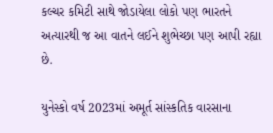કલ્ચર કમિટી સાથે જોડાયેલા લોકો પણ ભારતને અત્યારથી જ આ વાતને લઈને શુભેચ્છા પણ આપી રહ્યા છે.

યુનેસ્કો વર્ષ 2023માં અમૂર્ત સાંસ્કતિક વારસાના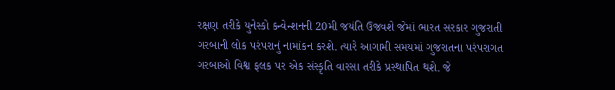રક્ષણ તરીકે યુનેસ્કો કન્વેન્શનની 20મી જયંતિ ઉજવશે જેમાં ભારત સરકાર ગુજરાતી ગરબાની લોક પરંપરાનું નામાંકન કરશે. ત્યારે આગામી સમયમાં ગુજરાતના પરંપરાગત ગરબાઓ વિશ્વ ફલક પર એક સંસ્કૃતિ વારસા તરીકે પ્રસ્થાપિત થશે. જે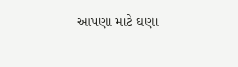આપણા માટે ઘણા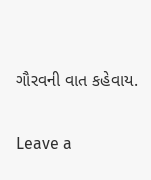ગૌરવની વાત કહેવાય.

Leave a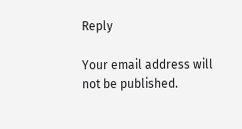Reply

Your email address will not be published.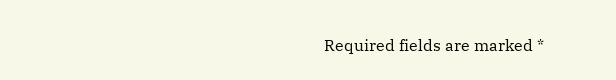Required fields are marked *